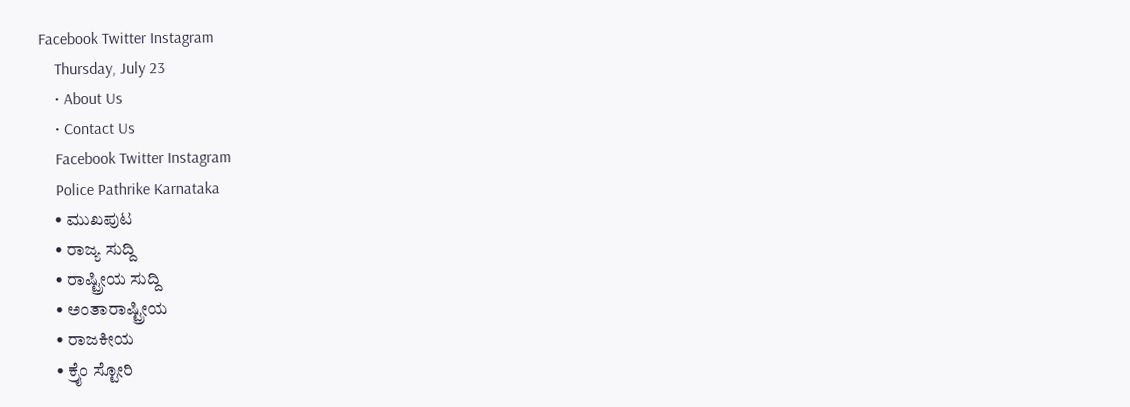Facebook Twitter Instagram
    Thursday, July 23
    • About Us
    • Contact Us
    Facebook Twitter Instagram
    Police Pathrike Karnataka
    • ಮುಖಪುಟ
    • ರಾಜ್ಯ ಸುದ್ದಿ
    • ರಾಷ್ಟ್ರೀಯ ಸುದ್ದಿ
    • ಅಂತಾರಾಷ್ಟ್ರೀಯ
    • ರಾಜಕೀಯ
    • ಕ್ರೈಂ ಸ್ಟೋರಿ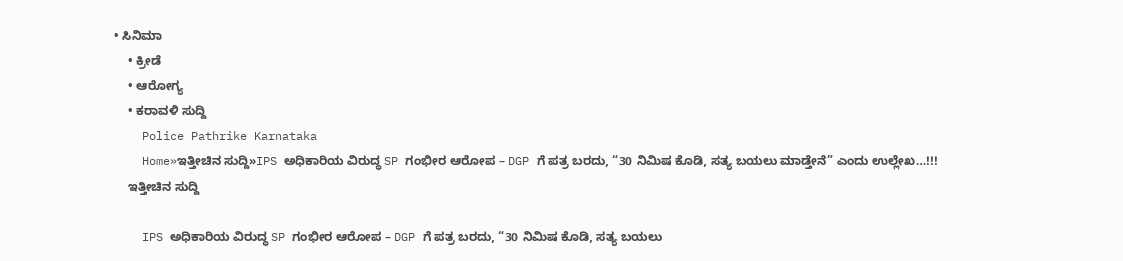• ಸಿನಿಮಾ
    • ಕ್ರೀಡೆ
    • ಆರೋಗ್ಯ
    • ಕರಾವಳಿ ಸುದ್ದಿ
    Police Pathrike Karnataka
    Home»ಇತ್ತೀಚಿನ ಸುದ್ದಿ»IPS ಅಧಿಕಾರಿಯ ವಿರುದ್ಧ SP ಗಂಭೀರ ಆರೋಪ – DGP ಗೆ ಪತ್ರ ಬರದು, “30 ನಿಮಿಷ ಕೊಡಿ, ಸತ್ಯ ಬಯಲು ಮಾಡ್ತೇನೆ” ಎಂದು ಉಲ್ಲೇಖ…!!!
    ಇತ್ತೀಚಿನ ಸುದ್ದಿ

    IPS ಅಧಿಕಾರಿಯ ವಿರುದ್ಧ SP ಗಂಭೀರ ಆರೋಪ – DGP ಗೆ ಪತ್ರ ಬರದು, “30 ನಿಮಿಷ ಕೊಡಿ, ಸತ್ಯ ಬಯಲು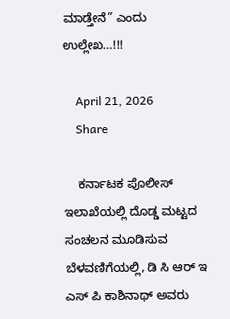ಮಾಡ್ತೇನೆ” ಎಂದು ಉಲ್ಲೇಖ…!!!

    April 21, 2026
    Share

    ಕರ್ನಾಟಕ ಪೊಲೀಸ್ ಇಲಾಖೆಯಲ್ಲಿ ದೊಡ್ಡ ಮಟ್ಟದ ಸಂಚಲನ ಮೂಡಿಸುವ ಬೆಳವಣಿಗೆಯಲ್ಲಿ, ಡಿ ಸಿ ಆರ್ ಇ ಎಸ್ ಪಿ ಕಾಶಿನಾಥ್ ಅವರು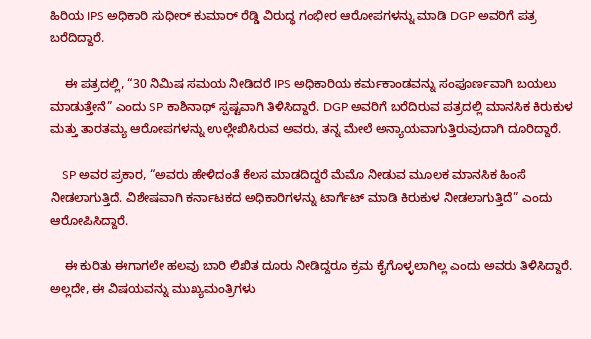ಹಿರಿಯ IPS ಅಧಿಕಾರಿ ಸುಧೀರ್ ಕುಮಾರ್ ರೆಡ್ಡಿ ವಿರುದ್ಧ ಗಂಭೀರ ಆರೋಪಗಳನ್ನು ಮಾಡಿ DGP ಅವರಿಗೆ ಪತ್ರ ಬರೆದಿದ್ದಾರೆ.

    ಈ ಪತ್ರದಲ್ಲಿ, “30 ನಿಮಿಷ ಸಮಯ ನೀಡಿದರೆ IPS ಅಧಿಕಾರಿಯ ಕರ್ಮಕಾಂಡವನ್ನು ಸಂಪೂರ್ಣವಾಗಿ ಬಯಲು ಮಾಡುತ್ತೇನೆ” ಎಂದು SP ಕಾಶಿನಾಥ್ ಸ್ಪಷ್ಟವಾಗಿ ತಿಳಿಸಿದ್ದಾರೆ. DGP ಅವರಿಗೆ ಬರೆದಿರುವ ಪತ್ರದಲ್ಲಿ ಮಾನಸಿಕ ಕಿರುಕುಳ ಮತ್ತು ತಾರತಮ್ಯ ಆರೋಪಗಳನ್ನು ಉಲ್ಲೇಖಿಸಿರುವ ಅವರು, ತನ್ನ ಮೇಲೆ ಅನ್ಯಾಯವಾಗುತ್ತಿರುವುದಾಗಿ ದೂರಿದ್ದಾರೆ.

    SP ಅವರ ಪ್ರಕಾರ, “ಅವರು ಹೇಳಿದಂತೆ ಕೆಲಸ ಮಾಡದಿದ್ದರೆ ಮೆಮೊ ನೀಡುವ ಮೂಲಕ ಮಾನಸಿಕ ಹಿಂಸೆ ನೀಡಲಾಗುತ್ತಿದೆ. ವಿಶೇಷವಾಗಿ ಕರ್ನಾಟಕದ ಅಧಿಕಾರಿಗಳನ್ನು ಟಾರ್ಗೆಟ್ ಮಾಡಿ ಕಿರುಕುಳ ನೀಡಲಾಗುತ್ತಿದೆ” ಎಂದು ಆರೋಪಿಸಿದ್ದಾರೆ.

    ಈ ಕುರಿತು ಈಗಾಗಲೇ ಹಲವು ಬಾರಿ ಲಿಖಿತ ದೂರು ನೀಡಿದ್ದರೂ ಕ್ರಮ ಕೈಗೊಳ್ಳಲಾಗಿಲ್ಲ ಎಂದು ಅವರು ತಿಳಿಸಿದ್ದಾರೆ. ಅಲ್ಲದೇ, ಈ ವಿಷಯವನ್ನು ಮುಖ್ಯಮಂತ್ರಿಗಳು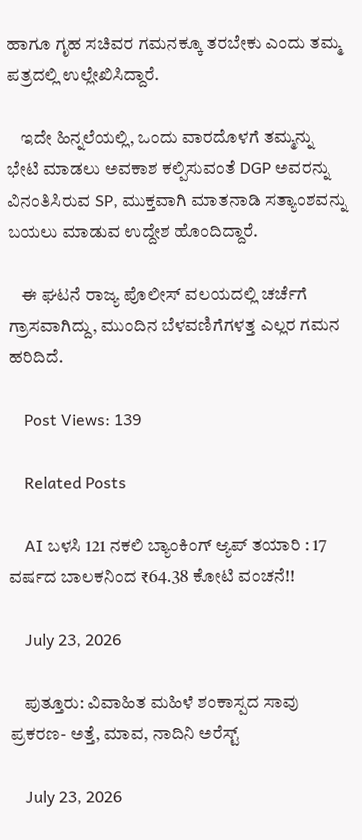ಹಾಗೂ ಗೃಹ ಸಚಿವರ ಗಮನಕ್ಕೂ ತರಬೇಕು ಎಂದು ತಮ್ಮ ಪತ್ರದಲ್ಲಿ ಉಲ್ಲೇಖಿಸಿದ್ದಾರೆ.

    ಇದೇ ಹಿನ್ನಲೆಯಲ್ಲಿ, ಒಂದು ವಾರದೊಳಗೆ ತಮ್ಮನ್ನು ಭೇಟಿ ಮಾಡಲು ಅವಕಾಶ ಕಲ್ಪಿಸುವಂತೆ DGP ಅವರನ್ನು ವಿನಂತಿಸಿರುವ SP, ಮುಕ್ತವಾಗಿ ಮಾತನಾಡಿ ಸತ್ಯಾಂಶವನ್ನು ಬಯಲು ಮಾಡುವ ಉದ್ದೇಶ ಹೊಂದಿದ್ದಾರೆ.

    ಈ ಘಟನೆ ರಾಜ್ಯ ಪೊಲೀಸ್ ವಲಯದಲ್ಲಿ ಚರ್ಚೆಗೆ ಗ್ರಾಸವಾಗಿದ್ದು, ಮುಂದಿನ ಬೆಳವಣಿಗೆಗಳತ್ತ ಎಲ್ಲರ ಗಮನ ಹರಿದಿದೆ.

    Post Views: 139

    Related Posts

    AI ಬಳಸಿ 121 ನಕಲಿ ಬ್ಯಾಂಕಿಂಗ್ ಆ್ಯಪ್ ತಯಾರಿ : 17 ವರ್ಷದ ಬಾಲಕನಿಂದ ₹64.38 ಕೋಟಿ ವಂಚನೆ!!

    July 23, 2026

    ಪುತ್ತೂರು: ವಿವಾಹಿತ ಮಹಿಳೆ ಶಂಕಾಸ್ಪದ ಸಾವು ಪ್ರಕರಣ- ಅತ್ತೆ, ಮಾವ, ನಾದಿನಿ ಅರೆಸ್ಟ್

    July 23, 2026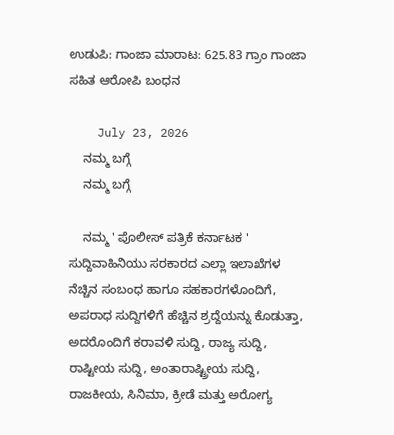ಉಡುಪಿ: ಗಾಂಜಾ ಮಾರಾಟ: 625.83 ಗ್ರಾಂ ಗಾಂಜಾ ಸಹಿತ ಆರೋಪಿ ಬಂಧನ

    July 23, 2026
    ನಮ್ಮ ಬಗ್ಗೆ
    ನಮ್ಮ ಬಗ್ಗೆ

    ನಮ್ಮ ' ಪೊಲೀಸ್ ಪತ್ರಿಕೆ ಕರ್ನಾಟಕ ' ಸುದ್ದಿವಾಹಿನಿಯು ಸರಕಾರದ ಎಲ್ಲಾ ಇಲಾಖೆಗಳ ನೆಚ್ಚಿನ ಸಂಬಂಧ ಹಾಗೂ ಸಹಕಾರಗಳೊಂದಿಗೆ, ಅಪರಾಧ ಸುದ್ದಿಗಳಿಗೆ ಹೆಚ್ಚಿನ ಶ್ರದ್ದೆಯನ್ನು ಕೊಡುತ್ತಾ, ಅದರೊಂದಿಗೆ ಕರಾವಳಿ ಸುದ್ದಿ, ರಾಜ್ಯ ಸುದ್ದಿ, ರಾಷ್ಟೀಯ ಸುದ್ದಿ, ಅಂತಾರಾಷ್ಟ್ರೀಯ ಸುದ್ದಿ, ರಾಜಕೀಯ, ಸಿನಿಮಾ, ಕ್ರೀಡೆ ಮತ್ತು ಅರೋಗ್ಯ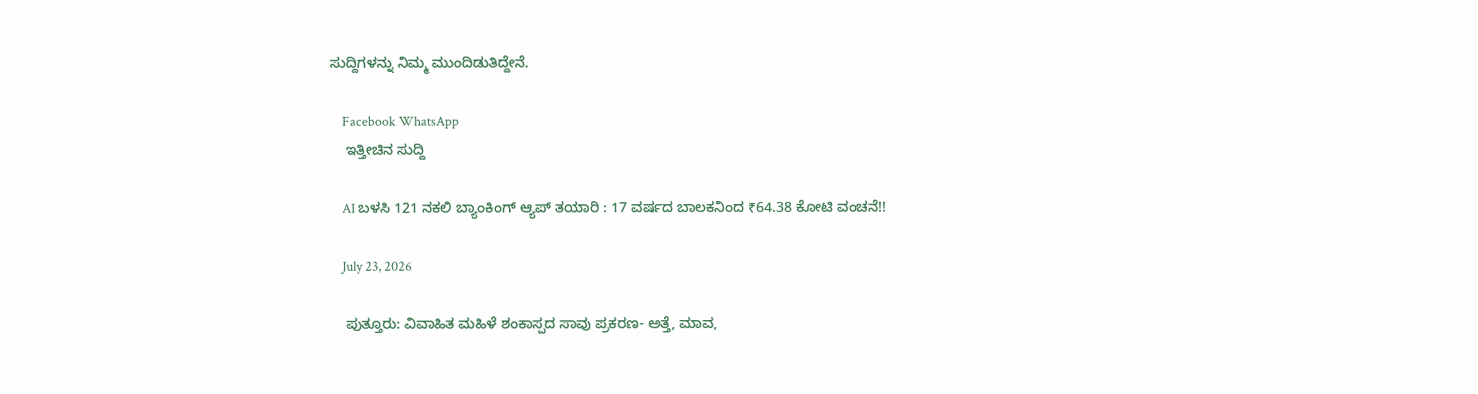ಸುದ್ದಿಗಳನ್ನು ನಿಮ್ಮ ಮುಂದಿಡುತಿದ್ದೇನೆ.

    Facebook WhatsApp
    ಇತ್ತೀಚಿನ ಸುದ್ದಿ

    AI ಬಳಸಿ 121 ನಕಲಿ ಬ್ಯಾಂಕಿಂಗ್ ಆ್ಯಪ್ ತಯಾರಿ : 17 ವರ್ಷದ ಬಾಲಕನಿಂದ ₹64.38 ಕೋಟಿ ವಂಚನೆ!!

    July 23, 2026

    ಪುತ್ತೂರು: ವಿವಾಹಿತ ಮಹಿಳೆ ಶಂಕಾಸ್ಪದ ಸಾವು ಪ್ರಕರಣ- ಅತ್ತೆ, ಮಾವ,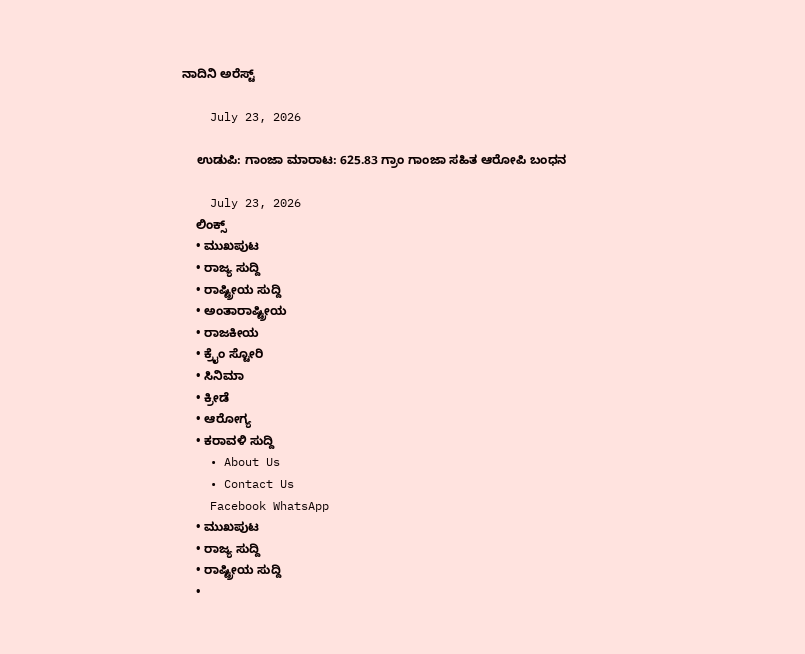ನಾದಿನಿ ಅರೆಸ್ಟ್

    July 23, 2026

    ಉಡುಪಿ: ಗಾಂಜಾ ಮಾರಾಟ: 625.83 ಗ್ರಾಂ ಗಾಂಜಾ ಸಹಿತ ಆರೋಪಿ ಬಂಧನ

    July 23, 2026
    ಲಿಂಕ್ಸ್
    • ಮುಖಪುಟ
    • ರಾಜ್ಯ ಸುದ್ದಿ
    • ರಾಷ್ಟ್ರೀಯ ಸುದ್ದಿ
    • ಅಂತಾರಾಷ್ಟ್ರೀಯ
    • ರಾಜಕೀಯ
    • ಕ್ರೈಂ ಸ್ಟೋರಿ
    • ಸಿನಿಮಾ
    • ಕ್ರೀಡೆ
    • ಆರೋಗ್ಯ
    • ಕರಾವಳಿ ಸುದ್ದಿ
    • About Us
    • Contact Us
    Facebook WhatsApp
    • ಮುಖಪುಟ
    • ರಾಜ್ಯ ಸುದ್ದಿ
    • ರಾಷ್ಟ್ರೀಯ ಸುದ್ದಿ
    •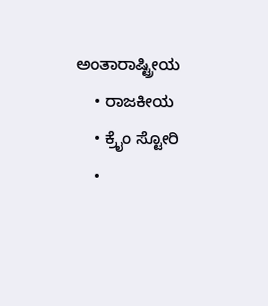ಅಂತಾರಾಷ್ಟ್ರೀಯ
    • ರಾಜಕೀಯ
    • ಕ್ರೈಂ ಸ್ಟೋರಿ
    •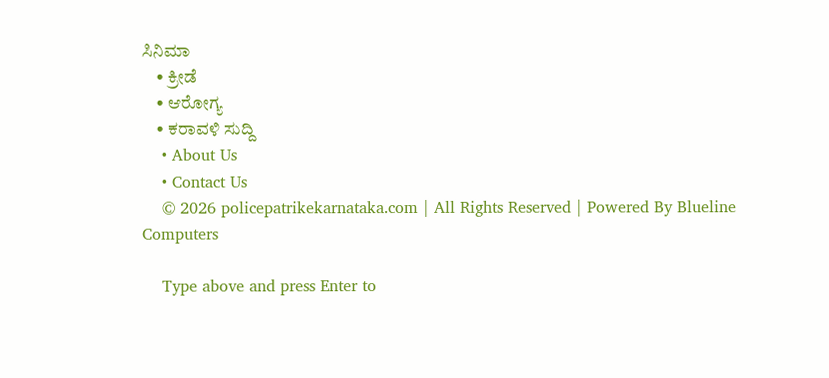ಸಿನಿಮಾ
    • ಕ್ರೀಡೆ
    • ಆರೋಗ್ಯ
    • ಕರಾವಳಿ ಸುದ್ದಿ
    • About Us
    • Contact Us
    © 2026 policepatrikekarnataka.com | All Rights Reserved | Powered By Blueline Computers

    Type above and press Enter to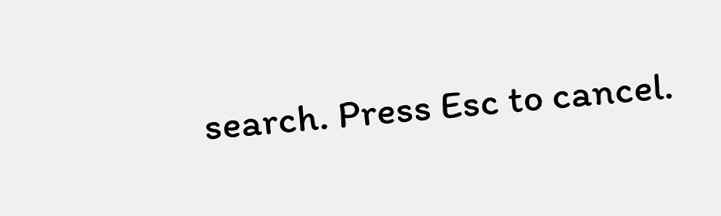search. Press Esc to cancel.